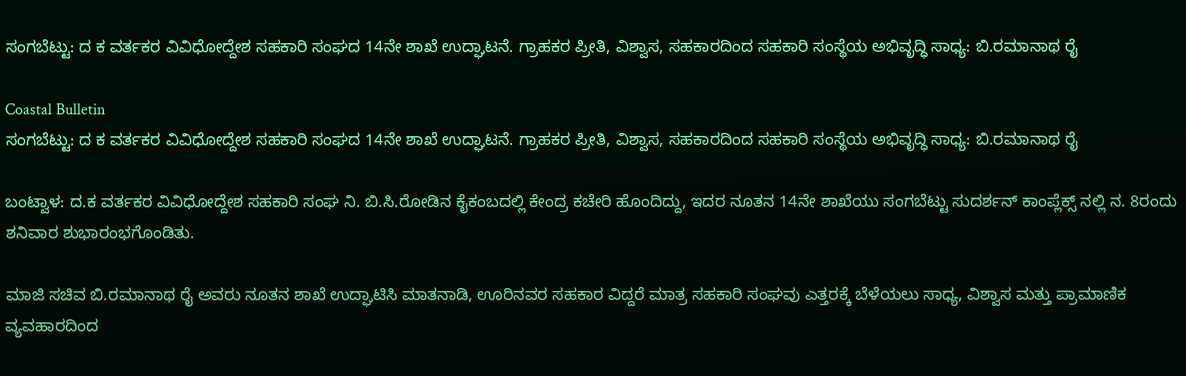ಸಂಗಬೆಟ್ಟು: ದ ಕ ವರ್ತಕರ ವಿವಿಧೋದ್ದೇಶ ಸಹಕಾರಿ ಸಂಘದ 14ನೇ ಶಾಖೆ ಉದ್ಘಾಟನೆ. ಗ್ರಾಹಕರ ಪ್ರೀತಿ, ವಿಶ್ವಾಸ, ಸಹಕಾರದಿಂದ ಸಹಕಾರಿ ಸಂಸ್ಥೆಯ ಅಭಿವೃದ್ಧಿ ಸಾಧ್ಯ: ಬಿ.ರಮಾನಾಥ ರೈ

Coastal Bulletin
ಸಂಗಬೆಟ್ಟು: ದ ಕ ವರ್ತಕರ ವಿವಿಧೋದ್ದೇಶ ಸಹಕಾರಿ ಸಂಘದ 14ನೇ ಶಾಖೆ ಉದ್ಘಾಟನೆ. ಗ್ರಾಹಕರ ಪ್ರೀತಿ, ವಿಶ್ವಾಸ, ಸಹಕಾರದಿಂದ ಸಹಕಾರಿ ಸಂಸ್ಥೆಯ ಅಭಿವೃದ್ಧಿ ಸಾಧ್ಯ: ಬಿ.ರಮಾನಾಥ ರೈ

ಬಂಟ್ವಾಳ: ದ.ಕ ವರ್ತಕರ ವಿವಿಧೋದ್ದೇಶ ಸಹಕಾರಿ ಸಂಘ ನಿ. ಬಿ.ಸಿ.ರೋಡಿನ ಕೈಕಂಬದಲ್ಲಿ ಕೇಂದ್ರ ಕಚೇರಿ ಹೊಂದಿದ್ದು, ಇದರ ನೂತನ 14ನೇ ಶಾಖೆಯು ಸಂಗಬೆಟ್ಟು ಸುದರ್ಶನ್ ಕಾಂಪ್ಲೆಕ್ಸ್ ನಲ್ಲಿ ನ. 8ರಂದು ಶನಿವಾರ ಶುಭಾರಂಭಗೊಂಡಿತು.

ಮಾಜಿ ಸಚಿವ ಬಿ.ರಮಾನಾಥ ರೈ ಅವರು ನೂತನ ಶಾಖೆ ಉದ್ಘಾಟಿಸಿ ಮಾತನಾಡಿ, ಊರಿನವರ ಸಹಕಾರ ವಿದ್ದರೆ ಮಾತ್ರ ಸಹಕಾರಿ ಸಂಘವು ಎತ್ತರಕ್ಕೆ ಬೆಳೆಯಲು ಸಾಧ್ಯ, ವಿಶ್ವಾಸ ಮತ್ತು ಪ್ರಾಮಾಣಿಕ ವ್ಯವಹಾರದಿಂದ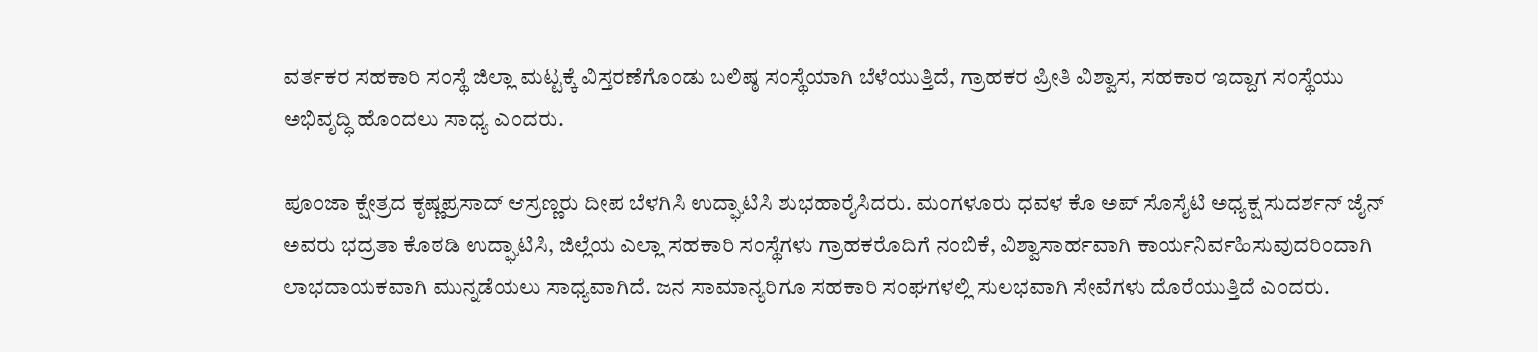ವರ್ತಕರ ಸಹಕಾರಿ ಸಂಸ್ಥೆ ಜಿಲ್ಲಾ ಮಟ್ಟಕ್ಕೆ ವಿಸ್ತರಣೆಗೊಂಡು ಬಲಿಷ್ಠ ಸಂಸ್ಥೆಯಾಗಿ ಬೆಳೆಯುತ್ತಿದೆ, ಗ್ರಾಹಕರ ಪ್ರೀತಿ ವಿಶ್ವಾಸ, ಸಹಕಾರ ಇದ್ದಾಗ ಸಂಸ್ಥೆಯು ಅಭಿವೃದ್ಧಿ ಹೊಂದಲು ಸಾಧ್ಯ ಎಂದರು.

ಪೂಂಜಾ ಕ್ಷೇತ್ರದ ಕೃಷ್ಣಪ್ರಸಾದ್ ಆಸ್ರಣ್ಣರು ದೀಪ ಬೆಳಗಿಸಿ ಉದ್ಘಾಟಿಸಿ ಶುಭಹಾರೈಸಿದರು. ಮಂಗಳೂರು ಧವಳ ಕೊ ಅಪ್ ಸೊಸೈಟಿ ಅಧ್ಯಕ್ಷ ಸುದರ್ಶನ್ ಜೈನ್ ಅವರು ಭದ್ರತಾ ಕೊಠಡಿ ಉದ್ಘಾಟಿಸಿ, ಜಿಲ್ಲೆಯ ಎಲ್ಲಾ ಸಹಕಾರಿ ಸಂಸ್ಥೆಗಳು ಗ್ರಾಹಕರೊದಿಗೆ ನಂಬಿಕೆ, ವಿಶ್ವಾಸಾರ್ಹವಾಗಿ ಕಾರ್ಯನಿರ್ವಹಿಸುವುದರಿಂದಾಗಿ ಲಾಭದಾಯಕವಾಗಿ ಮುನ್ನಡೆಯಲು ಸಾಧ್ಯವಾಗಿದೆ. ಜನ ಸಾಮಾನ್ಯರಿಗೂ ಸಹಕಾರಿ ಸಂಘಗಳಲ್ಲಿ ಸುಲಭವಾಗಿ ಸೇವೆಗಳು ದೊರೆಯುತ್ತಿದೆ ಎಂದರು.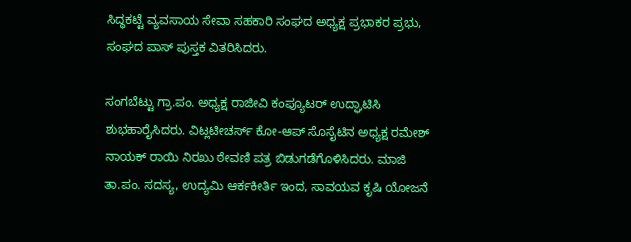ಸಿದ್ಧಕಟ್ಟೆ ವ್ಯವಸಾಯ ಸೇವಾ ಸಹಕಾರಿ ಸಂಘದ ಅಧ್ಯಕ್ಷ ಪ್ರಭಾಕರ ಪ್ರಭು, ಸಂಘದ ಪಾಸ್‌ ಪುಸ್ತಕ ವಿತರಿಸಿದರು.

ಸಂಗಬೆಟ್ಟು ಗ್ರಾ.ಪಂ. ಅಧ್ಯಕ್ಷ ರಾಜೀವಿ ಕಂಪ್ಯೂಟರ್ ಉದ್ಘಾಟಿಸಿ ಶುಭಹಾರೈಸಿದರು. ವಿಟ್ಲಟೀಚರ್ಸ್ ಕೋ-ಆಪ್ ಸೊಸೈಟಿನ ಅಧ್ಯಕ್ಷ ರಮೇಶ್ ನಾಯಕ್ ರಾಯಿ ನಿರಖು ಠೇವಣಿ ಪತ್ರ ಬಿಡುಗಡೆಗೊಳಿಸಿದರು. ಮಾಜಿ ತಾ.ಪಂ. ಸದಸ್ಯ, ಉದ್ಯಮಿ ಆರ್ಕಕೀರ್ತಿ ಇಂದ, ಸಾವಯವ ಕೃಷಿ ಯೋಜನೆ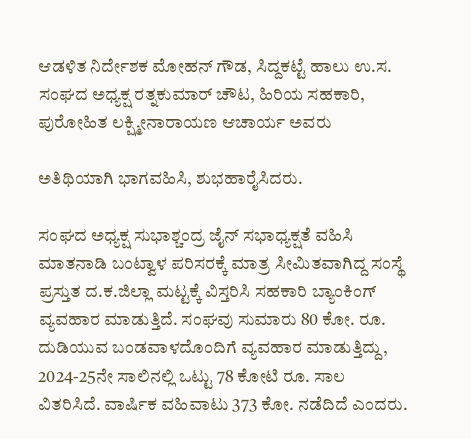ಆಡಳಿತ ನಿರ್ದೇಶಕ ಮೋಹನ್ ಗೌಡ, ಸಿದ್ದಕಟ್ಟೆ ಹಾಲು ಉ.ಸ. ಸಂಘದ ಅಧ್ಯಕ್ಷ ರತ್ನಕುಮಾ‌ರ್ ಚೌಟ, ಹಿರಿಯ ಸಹಕಾರಿ, ಪುರೋಹಿತ ಲಕ್ಷ್ಮೀನಾರಾಯಣ ಆಚಾರ್ಯ ಅವರು

ಅತಿಥಿಯಾಗಿ ಭಾಗವಹಿಸಿ, ಶುಭಹಾರೈಸಿದರು.

ಸಂಘದ ಅಧ್ಯಕ್ಷ ಸುಭಾಶ್ಚಂದ್ರ ಜೈನ್ ಸಭಾಧ್ಯಕ್ಷತೆ ವಹಿಸಿ ಮಾತನಾಡಿ ಬಂಟ್ವಾಳ ಪರಿಸರಕ್ಕೆ ಮಾತ್ರ ಸೀಮಿತವಾಗಿದ್ದ ಸಂಸ್ಥೆ ಪ್ರಸ್ತುತ ದ.ಕ.ಜಿಲ್ಲಾ ಮಟ್ಟಕ್ಕೆ ವಿಸ್ತರಿಸಿ ಸಹಕಾರಿ ಬ್ಯಾಂಕಿಂಗ್ ವ್ಯವಹಾರ ಮಾಡುತ್ತಿದೆ. ಸಂಘವು ಸುಮಾರು 80 ಕೋ. ರೂ. ದುಡಿಯುವ ಬಂಡವಾಳದೊಂದಿಗೆ ವ್ಯವಹಾರ ಮಾಡುತ್ತಿದ್ದು, 2024-25ನೇ ಸಾಲಿನಲ್ಲಿ ಒಟ್ಟು 78 ಕೋಟಿ ರೂ. ಸಾಲ ವಿತರಿಸಿದೆ. ವಾರ್ಷಿಕ ವಹಿವಾಟು 373 ಕೋ. ನಡೆದಿದೆ ಎಂದರು.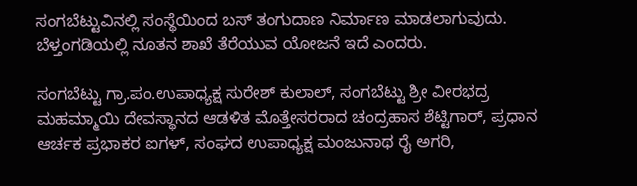ಸಂಗಬೆಟ್ಟುವಿನಲ್ಲಿ ಸಂಸ್ಥೆಯಿಂದ ಬಸ್ ತಂಗುದಾಣ ನಿರ್ಮಾಣ ಮಾಡಲಾಗುವುದು. ಬೆಳ್ತಂಗಡಿಯಲ್ಲಿ ನೂತನ ಶಾಖೆ ತೆರೆಯುವ ಯೋಜನೆ ಇದೆ ಎಂದರು.

ಸಂಗಬೆಟ್ಟು ಗ್ರಾ.ಪಂ.ಉಪಾಧ್ಯಕ್ಷ ಸುರೇಶ್ ಕುಲಾಲ್, ಸಂಗಬೆಟ್ಟು ಶ್ರೀ ವೀರಭದ್ರ ಮಹಮ್ಮಾಯಿ ದೇವಸ್ಥಾನದ ಆಡಳಿತ ಮೊತ್ತೇಸರರಾದ ಚಂದ್ರಹಾಸ ಶೆಟ್ಟಿಗಾರ್, ಪ್ರಧಾನ ಆರ್ಚಕ ಪ್ರಭಾಕರ ಐಗಳ್, ಸಂಘದ ಉಪಾಧ್ಯಕ್ಷ ಮಂಜುನಾಥ ರೈ ಅಗರಿ,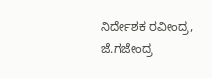ನಿರ್ದೇಶಕ ರವೀಂದ್ರ, ಜೆ.ಗಜೇಂದ್ರ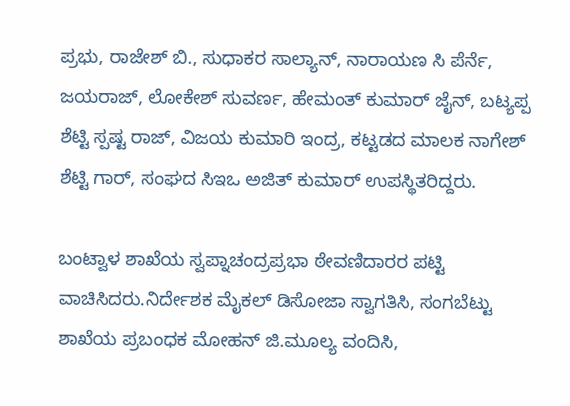ಪ್ರಭು, ರಾಜೇಶ್ ಬಿ., ಸುಧಾಕರ ಸಾಲ್ಯಾನ್, ನಾರಾಯಣ ಸಿ ಪೆರ್ನೆ, ಜಯರಾಜ್, ಲೋಕೇಶ್ ಸುವರ್ಣ, ಹೇಮಂತ್ ಕುಮಾರ್ ಜೈನ್, ಬಟ್ಯಪ್ಪ ಶೆಟ್ಟಿ ಸ್ಪಷ್ಟ ರಾಜ್, ವಿಜಯ ಕುಮಾರಿ ಇಂದ್ರ, ಕಟ್ಟಡದ ಮಾಲಕ ನಾಗೇಶ್ ಶೆಟ್ಟಿ ಗಾರ್, ಸಂಘದ ಸಿಇಒ ಅಜಿತ್ ಕುಮಾರ್ ಉಪಸ್ಥಿತರಿದ್ದರು.

ಬಂಟ್ವಾಳ ಶಾಖೆಯ ಸ್ವಪ್ನಾಚಂದ್ರಪ್ರಭಾ ಠೇವಣಿದಾರರ ಪಟ್ಟಿ ವಾಚಿಸಿದರು.ನಿರ್ದೇಶಕ ಮೈಕಲ್ ಡಿಸೋಜಾ ಸ್ವಾಗತಿಸಿ, ಸಂಗಬೆಟ್ಟು ಶಾಖೆಯ ಪ್ರಬಂಧಕ ಮೋಹನ್ ಜಿ.ಮೂಲ್ಯ ವಂದಿಸಿ,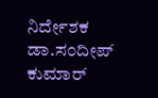ನಿರ್ದೇಶಕ ಡಾ.ಸಂದೀಪ್ ಕುಮಾರ್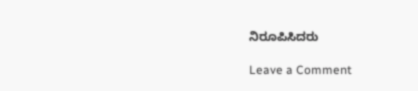ನಿರೂಪಿಸಿದರು

Leave a Comment